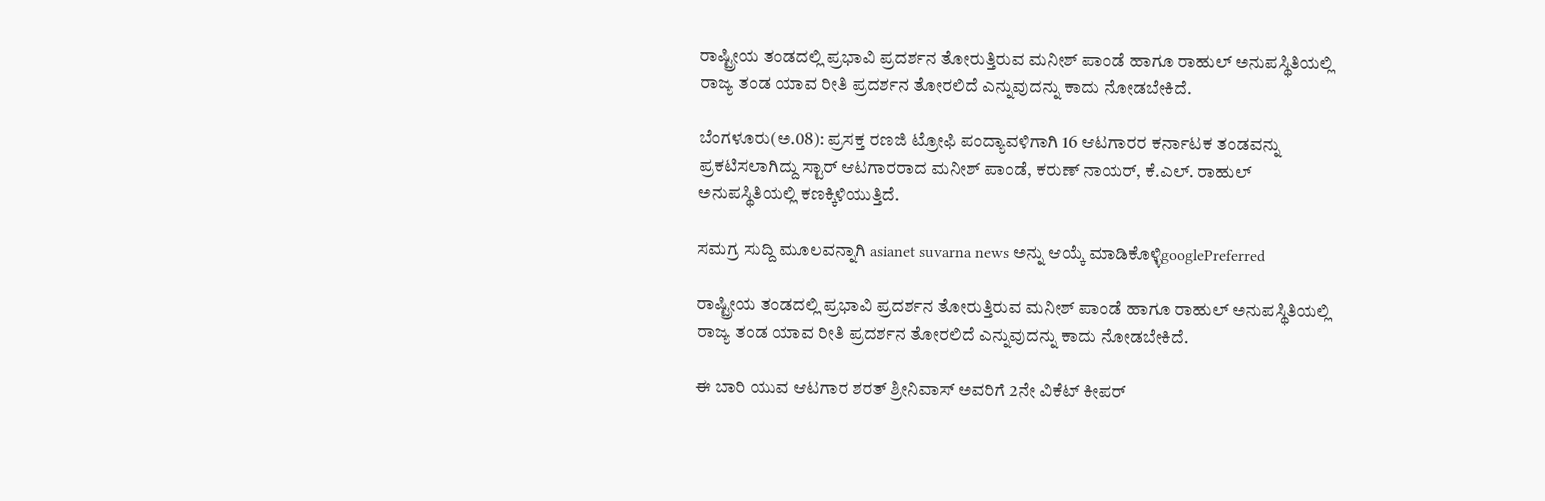ರಾಷ್ಟ್ರೀಯ ತಂಡದಲ್ಲಿ ಪ್ರಭಾವಿ ಪ್ರದರ್ಶನ ತೋರುತ್ತಿರುವ ಮನೀಶ್ ಪಾಂಡೆ ಹಾಗೂ ರಾಹುಲ್ ಅನುಪಸ್ಥಿತಿಯಲ್ಲಿ ರಾಜ್ಯ ತಂಡ ಯಾವ ರೀತಿ ಪ್ರದರ್ಶನ ತೋರಲಿದೆ ಎನ್ನುವುದನ್ನು ಕಾದು ನೋಡಬೇಕಿದೆ.

ಬೆಂಗಳೂರು(ಅ.08): ಪ್ರಸಕ್ತ ರಣಜಿ ಟ್ರೋಫಿ ಪಂದ್ಯಾವಳಿಗಾಗಿ 16 ಆಟಗಾರರ ಕರ್ನಾಟಕ ತಂಡವನ್ನು ಪ್ರಕಟಿಸಲಾಗಿದ್ದು ಸ್ಟಾರ್ ಆಟಗಾರರಾದ ಮನೀಶ್ ಪಾಂಡೆ, ಕರುಣ್ ನಾಯರ್, ಕೆ.ಎಲ್. ರಾಹುಲ್ ಅನುಪಸ್ಥಿತಿಯಲ್ಲಿ ಕಣಕ್ಕಿಳಿಯುತ್ತಿದೆ.

ಸಮಗ್ರ ಸುದ್ದಿ ಮೂಲವನ್ನಾಗಿ asianet suvarna news ಅನ್ನು ಆಯ್ಕೆ ಮಾಡಿಕೊಳ್ಳಿgooglePreferred

ರಾಷ್ಟ್ರೀಯ ತಂಡದಲ್ಲಿ ಪ್ರಭಾವಿ ಪ್ರದರ್ಶನ ತೋರುತ್ತಿರುವ ಮನೀಶ್ ಪಾಂಡೆ ಹಾಗೂ ರಾಹುಲ್ ಅನುಪಸ್ಥಿತಿಯಲ್ಲಿ ರಾಜ್ಯ ತಂಡ ಯಾವ ರೀತಿ ಪ್ರದರ್ಶನ ತೋರಲಿದೆ ಎನ್ನುವುದನ್ನು ಕಾದು ನೋಡಬೇಕಿದೆ.

ಈ ಬಾರಿ ಯುವ ಆಟಗಾರ ಶರತ್ ಶ್ರೀನಿವಾಸ್ ಅವರಿಗೆ 2ನೇ ವಿಕೆಟ್ ಕೀಪರ್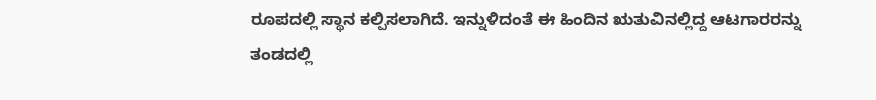ರೂಪದಲ್ಲಿ ಸ್ಥಾನ ಕಲ್ಪಿಸಲಾಗಿದೆ. ಇನ್ನುಳಿದಂತೆ ಈ ಹಿಂದಿನ ಋತುವಿನಲ್ಲಿದ್ದ ಆಟಗಾರರನ್ನು ತಂಡದಲ್ಲಿ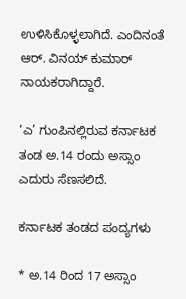ಉಳಿಸಿಕೊಳ್ಳಲಾಗಿದೆ. ಎಂದಿನಂತೆ ಆರ್. ವಿನಯ್ ಕುಮಾರ್ ನಾಯಕರಾಗಿದ್ದಾರೆ.

‘ಎ’ ಗುಂಪಿನಲ್ಲಿರುವ ಕರ್ನಾಟಕ ತಂಡ ಅ.14 ರಂದು ಅಸ್ಸಾಂ ಎದುರು ಸೆಣಸಲಿದೆ.

ಕರ್ನಾಟಕ ತಂಡದ ಪಂದ್ಯಗಳು

* ಅ.14 ರಿಂದ 17 ಅಸ್ಸಾಂ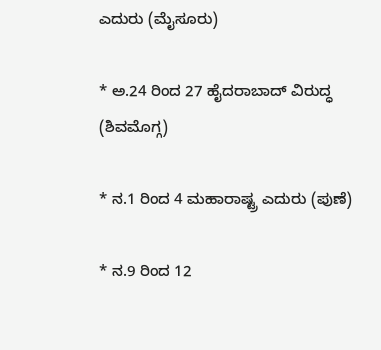ಎದುರು (ಮೈಸೂರು)

* ಅ.24 ರಿಂದ 27 ಹೈದರಾಬಾದ್ ವಿರುದ್ಧ (ಶಿವಮೊಗ್ಗ)

* ನ.1 ರಿಂದ 4 ಮಹಾರಾಷ್ಟ್ರ ಎದುರು (ಪುಣೆ)

* ನ.9 ರಿಂದ 12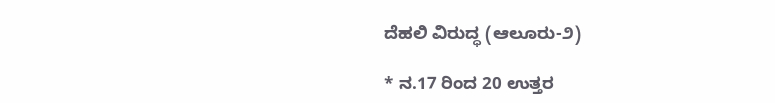ದೆಹಲಿ ವಿರುದ್ಧ (ಆಲೂರು-೨)

* ನ.17 ರಿಂದ 20 ಉತ್ತರ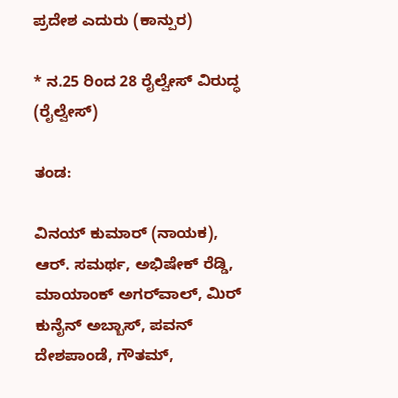ಪ್ರದೇಶ ಎದುರು (ಕಾನ್ಪುರ)

* ನ.25 ರಿಂದ 28 ರೈಲ್ವೇಸ್ ವಿರುದ್ಧ (ರೈಲ್ವೇಸ್)

ತಂಡ:

ವಿನಯ್ ಕುಮಾರ್ (ನಾಯಕ), ಆರ್. ಸಮರ್ಥ, ಅಭಿಷೇಕ್ ರೆಡ್ಡಿ, ಮಾಯಾಂಕ್ ಅಗರ್‌ವಾಲ್, ಮಿರ್ ಕುನೈನ್ ಅಬ್ಬಾಸ್, ಪವನ್ ದೇಶಪಾಂಡೆ, ಗೌತಮ್,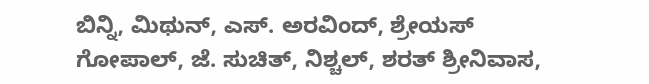ಬಿನ್ನಿ, ಮಿಥುನ್, ಎಸ್. ಅರವಿಂದ್, ಶ್ರೇಯಸ್ ಗೋಪಾಲ್, ಜೆ. ಸುಚಿತ್, ನಿಶ್ಚಲ್, ಶರತ್ ಶ್ರೀನಿವಾಸ,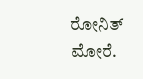ರೋನಿತ್ ಮೋರೆ.